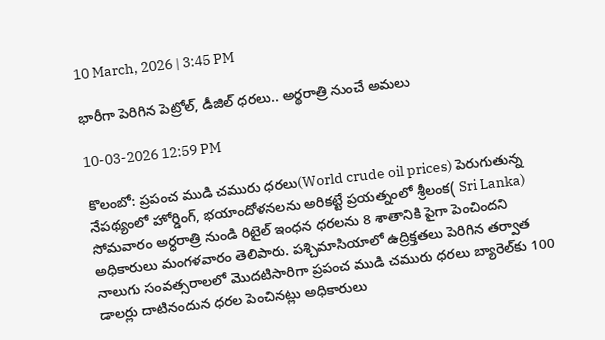10 March, 2026 | 3:45 PM

భారీగా పెరిగిన పెట్రోల్‌, డీజిల్‌ ధరలు.. అర్థరాత్రి నుంచే అమలు

10-03-2026 12:59 PM

కొలంబో: ప్రపంచ ముడి చమురు ధరలు(World crude oil prices) పెరుగుతున్న నేపథ్యంలో హోర్డింగ్, భయాందోళనలను అరికట్టే ప్రయత్నంలో శ్రీలంక( Sri Lanka) సోమవారం అర్ధరాత్రి నుండి రిటైల్ ఇంధన ధరలను 8 శాతానికి పైగా పెంచిందని అధికారులు మంగళవారం తెలిపారు. పశ్చిమాసియాలో ఉద్రిక్తతలు పెరిగిన తర్వాత నాలుగు సంవత్సరాలలో మొదటిసారిగా ప్రపంచ ముడి చమురు ధరలు బ్యారెల్‌కు 100 డాలర్లు దాటినందున ధరల పెంచినట్లు అధికారులు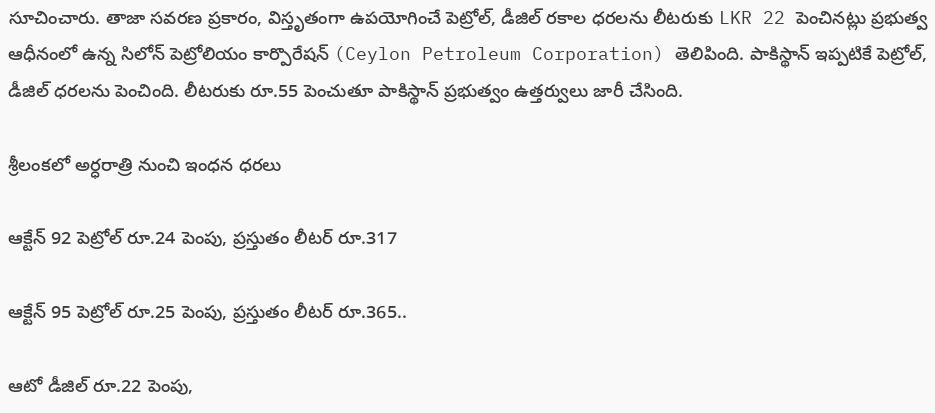సూచించారు. తాజా సవరణ ప్రకారం, విస్తృతంగా ఉపయోగించే పెట్రోల్, డీజిల్ రకాల ధరలను లీటరుకు LKR 22 పెంచినట్లు ప్రభుత్వ ఆధీనంలో ఉన్న సిలోన్ పెట్రోలియం కార్పొరేషన్ (Ceylon Petroleum Corporation) తెలిపింది. పాకిస్థాన్ ఇప్పటికే పెట్రోల్, డీజిల్ ధరలను పెంచింది. లీటరుకు రూ.55 పెంచుతూ పాకిస్థాన్ ప్రభుత్వం ఉత్తర్వులు జారీ చేసింది.

శ్రీలంకలో అర్ధరాత్రి నుంచి ఇంధన ధరలు

ఆక్టేన్ 92 పెట్రోల్ రూ.24 పెంపు, ప్రస్తుతం లీటర్ రూ.317

ఆక్టేన్ 95 పెట్రోల్ రూ.25 పెంపు, ప్రస్తుతం లీటర్ రూ.365..

ఆటో డీజిల్ రూ.22 పెంపు,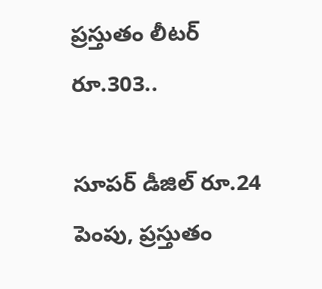ప్రస్తుతం లీటర్ రూ.303..

సూపర్ డీజిల్ రూ.24 పెంపు, ప్రస్తుతం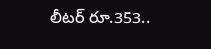లీటర్ రూ.353..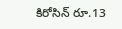కిరోసిన్ రూ.13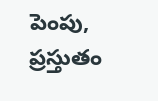పెంపు, ప్రస్తుతం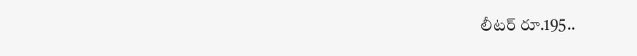లీటర్ రూ.195..